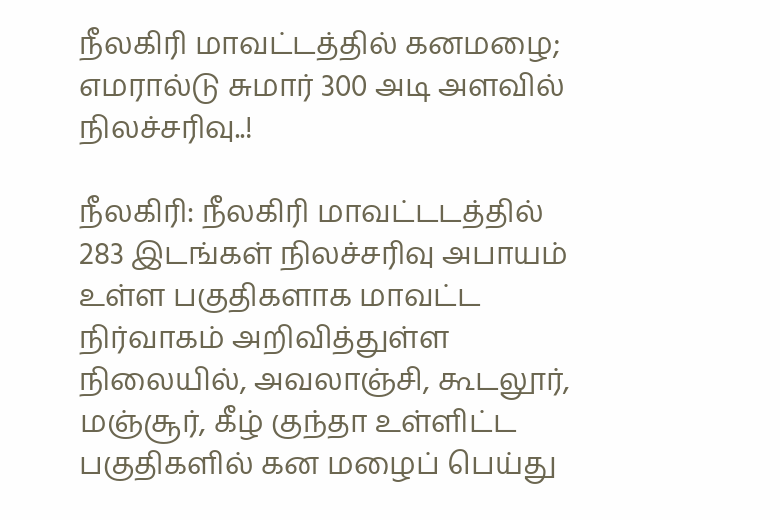நீலகிரி மாவட்டத்தில் கனமழை; எமரால்டு சுமார் 300 அடி அளவில் நிலச்சரிவு..!

நீலகிரி: நீலகிரி மாவட்டடத்தில் 283 இடங்கள் நிலச்சரிவு அபாயம் உள்ள பகுதிகளாக மாவட்ட நிர்வாகம் அறிவித்துள்ள நிலையில், அவலாஞ்சி, கூடலூர், மஞ்சூர், கீழ் குந்தா உள்ளிட்ட பகுதிகளில் கன மழைப் பெய்து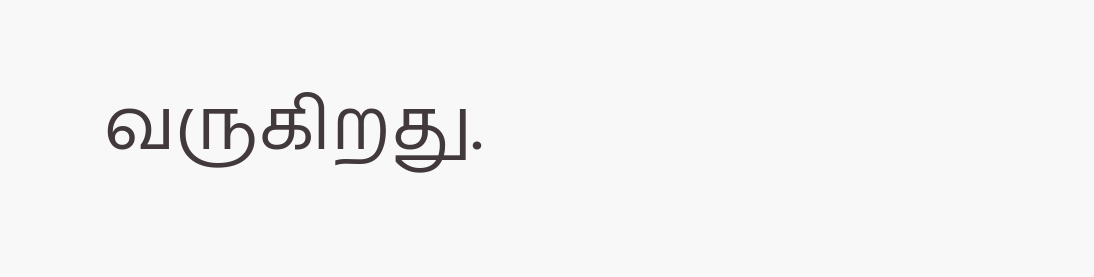வருகிறது.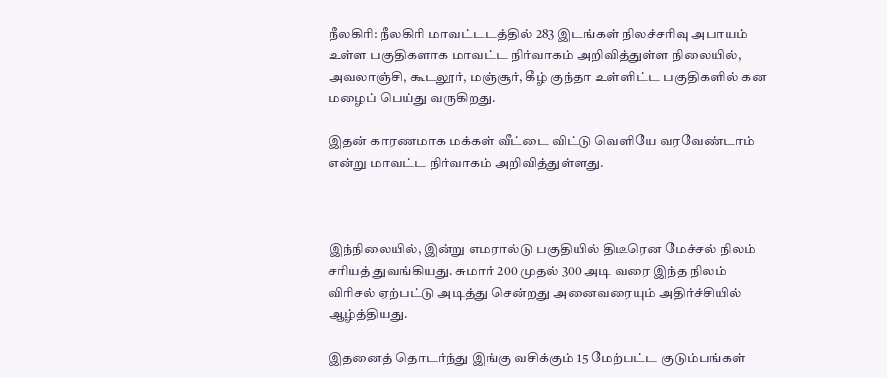நீலகிரி: நீலகிரி மாவட்டடத்தில் 283 இடங்கள் நிலச்சரிவு அபாயம் உள்ள பகுதிகளாக மாவட்ட நிர்வாகம் அறிவித்துள்ள நிலையில், அவலாஞ்சி, கூடலூர், மஞ்சூர், கீழ் குந்தா உள்ளிட்ட பகுதிகளில் கன மழைப் பெய்து வருகிறது.

இதன் காரணமாக மக்கள் வீட்டை விட்டு வெளியே வரவேண்டாம் என்று மாவட்ட நிர்வாகம் அறிவித்துள்ளது.



இந்நிலையில், இன்று எமரால்டு பகுதியில் திடீரென மேச்சல் நிலம் சரியத் துவங்கியது. சுமார் 200 முதல் 300 அடி வரை இந்த நிலம் விரிசல் ஏற்பட்டு அடித்து சென்றது அனைவரையும் அதிர்ச்சியில் ஆழ்த்தியது.

இதனைத் தொடர்ந்து இங்கு வசிக்கும் 15 மேற்பட்ட குடும்பங்கள்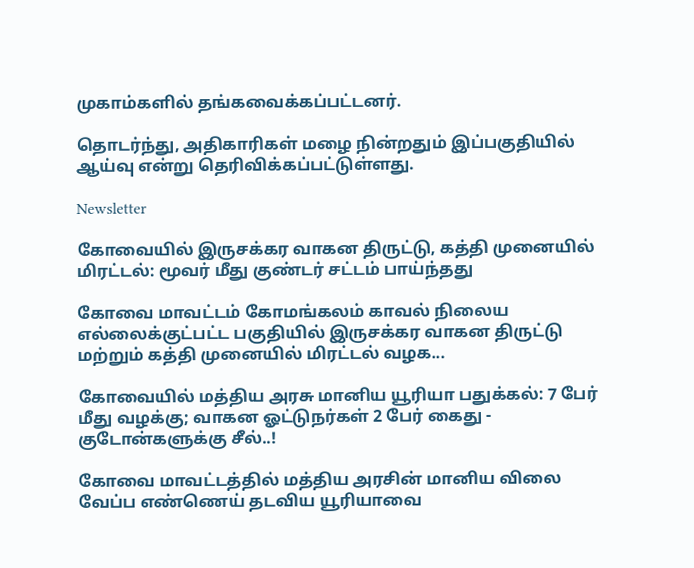முகாம்களில் தங்கவைக்கப்பட்டனர்.

தொடர்ந்து, அதிகாரிகள் மழை நின்றதும் இப்பகுதியில் ஆய்வு என்று தெரிவிக்கப்பட்டுள்ளது.

Newsletter

கோவையில் இருசக்கர வாகன திருட்டு, கத்தி முனையில் மிரட்டல்: மூவர் மீது குண்டர் சட்டம் பாய்ந்தது

கோவை மாவட்டம் கோமங்கலம் காவல் நிலைய எல்லைக்குட்பட்ட பகுதியில் இருசக்கர வாகன திருட்டு மற்றும் கத்தி முனையில் மிரட்டல் வழக...

கோவையில் மத்திய அரசு மானிய யூரியா பதுக்கல்: 7 பேர் மீது வழக்கு; வாகன ஓட்டுநர்கள் 2 பேர் கைது - குடோன்களுக்கு சீல்..!

கோவை மாவட்டத்தில் மத்திய அரசின் மானிய விலை வேப்ப எண்ணெய் தடவிய யூரியாவை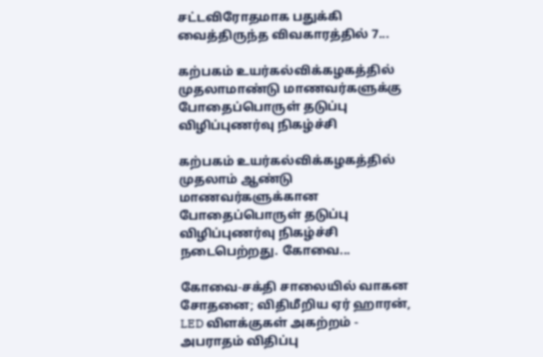சட்டவிரோதமாக பதுக்கி வைத்திருந்த விவகாரத்தில் 7...

கற்பகம் உயர்கல்விக்கழகத்தில் முதலாமாண்டு மாணவர்களுக்கு போதைப்பொருள் தடுப்பு விழிப்புணர்வு நிகழ்ச்சி

கற்பகம் உயர்கல்விக்கழகத்தில் முதலாம் ஆண்டு மாணவர்களுக்கான போதைப்பொருள் தடுப்பு விழிப்புணர்வு நிகழ்ச்சி நடைபெற்றது. கோவை...

கோவை-சக்தி சாலையில் வாகன சோதனை; விதிமீறிய ஏர் ஹாரன், LED விளக்குகள் அகற்றம் - அபராதம் விதிப்பு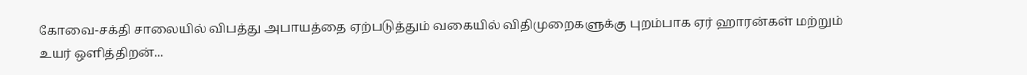கோவை-சக்தி சாலையில் விபத்து அபாயத்தை ஏற்படுத்தும் வகையில் விதிமுறைகளுக்கு புறம்பாக ஏர் ஹாரன்கள் மற்றும் உயர் ஒளித்திறன்...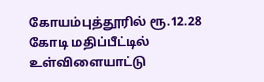கோயம்புத்தூரில் ரூ.12.28 கோடி மதிப்பீட்டில் உள்விளையாட்டு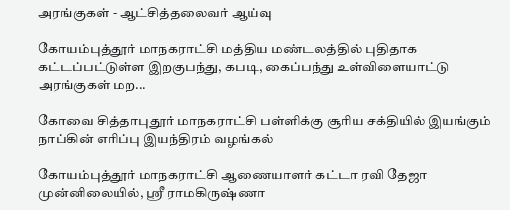அரங்குகள் - ஆட்சித்தலைவர் ஆய்வு

கோயம்புத்தூர் மாநகராட்சி மத்திய மண்டலத்தில் புதிதாக கட்டப்பட்டுள்ள இறகுபந்து, கபடி, கைப்பந்து உள்விளையாட்டு அரங்குகள் மற...

கோவை சித்தாபுதூர் மாநகராட்சி பள்ளிக்கு சூரிய சக்தியில் இயங்கும் நாப்கின் எரிப்பு இயந்திரம் வழங்கல்

கோயம்புத்தூர் மாநகராட்சி ஆணையாளர் கட்டா ரவி தேஜா முன்னிலையில், ஸ்ரீ ராமகிருஷ்ணா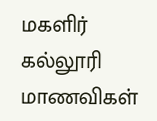மகளிர் கல்லூரி மாணவிகள்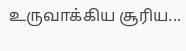உருவாக்கிய சூரிய...